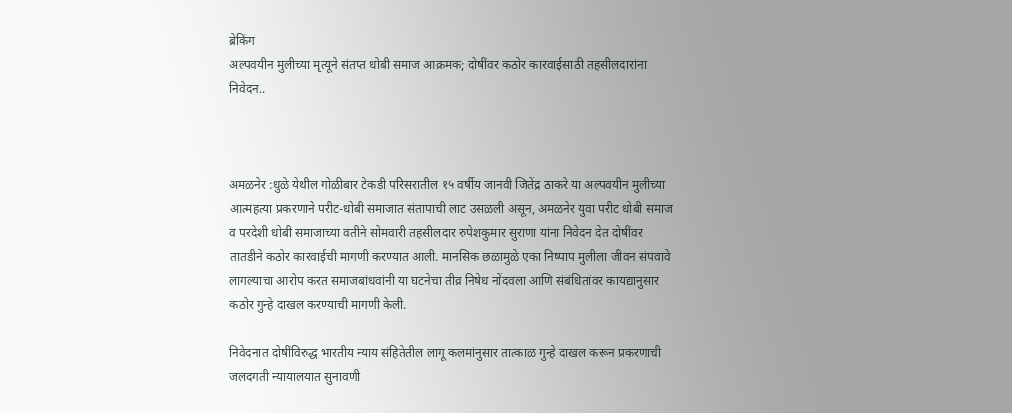ब्रेकिंग
अल्पवयीन मुलीच्या मृत्यूने संतप्त धोबी समाज आक्रमक; दोषींवर कठोर कारवाईसाठी तहसीलदारांना निवेदन..



अमळनेर :धुळे येथील गोळीबार टेकडी परिसरातील १५ वर्षीय जानवी जितेंद्र ठाकरे या अल्पवयीन मुलीच्या आत्महत्या प्रकरणाने परीट-धोबी समाजात संतापाची लाट उसळली असून, अमळनेर युवा परीट धोबी समाज व परदेशी धोबी समाजाच्या वतीने सोमवारी तहसीलदार रुपेशकुमार सुराणा यांना निवेदन देत दोषींवर तातडीने कठोर कारवाईची मागणी करण्यात आली. मानसिक छळामुळे एका निष्पाप मुलीला जीवन संपवावे लागल्याचा आरोप करत समाजबांधवांनी या घटनेचा तीव्र निषेध नोंदवला आणि संबंधितांवर कायद्यानुसार कठोर गुन्हे दाखल करण्याची मागणी केली.

निवेदनात दोषींविरुद्ध भारतीय न्याय संहितेतील लागू कलमांनुसार तात्काळ गुन्हे दाखल करून प्रकरणाची जलदगती न्यायालयात सुनावणी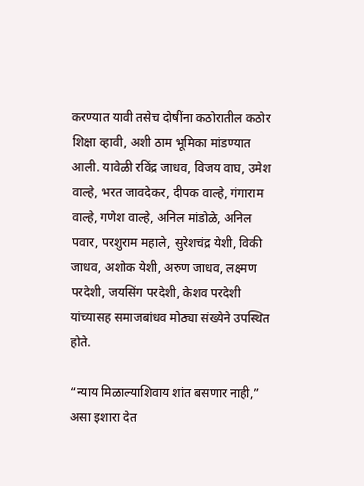करण्यात यावी तसेच दोषींना कठोरातील कठोर शिक्षा व्हावी, अशी ठाम भूमिका मांडण्यात आली. यावेळी रविंद्र जाधव, विजय वाघ, उमेश वाल्हे, भरत जावदेकर, दीपक वाल्हे, गंगाराम वाल्हे, गणेश वाल्हे, अनिल मांडोळे, अनिल पवार, परशुराम महाले, सुरेशचंद्र येशी, विकी जाधव, अशोक येशी, अरुण जाधव, लक्ष्मण परदेशी, जयसिंग परदेशी, केशव परदेशी यांच्यासह समाजबांधव मोठ्या संख्येने उपस्थित होते.

“न्याय मिळाल्याशिवाय शांत बसणार नाही,” असा इशारा देत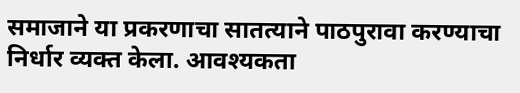समाजाने या प्रकरणाचा सातत्याने पाठपुरावा करण्याचा निर्धार व्यक्त केला. आवश्यकता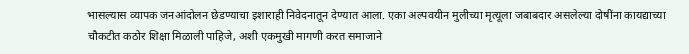भासल्यास व्यापक जनआंदोलन छेडण्याचा इशाराही निवेदनातून देण्यात आला. एका अल्पवयीन मुलीच्या मृत्यूला जबाबदार असलेल्या दोषींना कायद्याच्या चौकटीत कठोर शिक्षा मिळाली पाहिजे, अशी एकमुखी मागणी करत समाजाने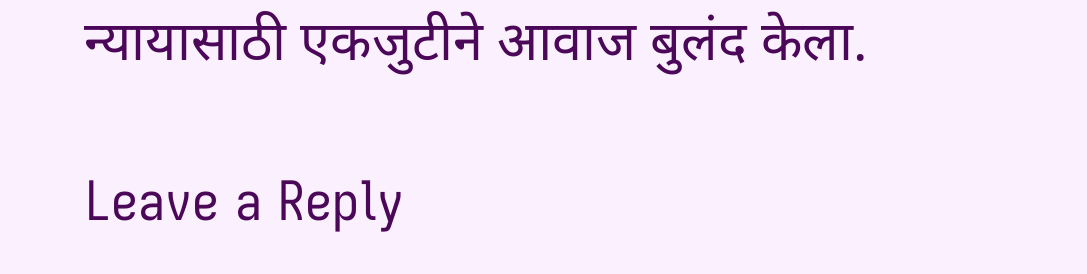न्यायासाठी एकजुटीने आवाज बुलंद केला.

Leave a Reply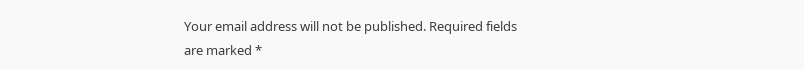Your email address will not be published. Required fields are marked *